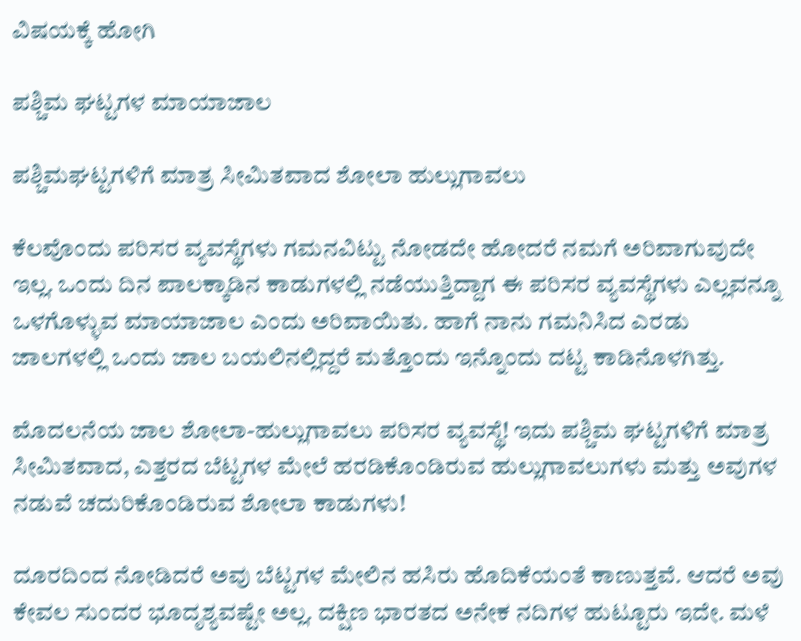ವಿಷಯಕ್ಕೆ ಹೋಗಿ

ಪಶ್ಚಿಮ ಘಟ್ಟಗಳ ಮಾಯಾಜಾಲ

ಪಶ್ಚಿಮಘಟ್ಟಗಳಿಗೆ ಮಾತ್ರ ಸೀಮಿತವಾದ ಶೋಲಾ ಹುಲ್ಲುಗಾವಲು

ಕೆಲವೊಂದು ಪರಿಸರ ವ್ಯವಸ್ಥೆಗಳು ಗಮನವಿಟ್ಟು ನೋಡದೇ ಹೋದರೆ ನಮಗೆ ಅರಿವಾಗುವುದೇ ಇಲ್ಲ. ಒಂದು ದಿನ ಪಾಲಕ್ಕಾಡಿನ ಕಾಡುಗಳಲ್ಲಿ ನಡೆಯುತ್ತಿದ್ದಾಗ ಈ ಪರಿಸರ ವ್ಯವಸ್ಥೆಗಳು ಎಲ್ಲವನ್ನೂ ಒಳಗೊಳ್ಳುವ ಮಾಯಾಜಾಲ ಎಂದು ಅರಿವಾಯಿತು. ಹಾಗೆ ನಾನು ಗಮನಿಸಿದ ಎರಡು ಜಾಲಗಳಲ್ಲಿ ಒಂದು ಜಾಲ ಬಯಲಿನಲ್ಲಿದ್ದರೆ ಮತ್ತೊಂದು ಇನ್ನೊಂದು ದಟ್ಟ ಕಾಡಿನೊಳಗಿತ್ತು.

ಮೊದಲನೆಯ ಜಾಲ ಶೋಲಾ-ಹುಲ್ಲುಗಾವಲು ಪರಿಸರ ವ್ಯವಸ್ಥೆ! ಇದು ಪಶ್ಚಿಮ ಘಟ್ಟಗಳಿಗೆ ಮಾತ್ರ ಸೀಮಿತವಾದ, ಎತ್ತರದ ಬೆಟ್ಟಗಳ ಮೇಲೆ ಹರಡಿಕೊಂಡಿರುವ ಹುಲ್ಲುಗಾವಲುಗಳು ಮತ್ತು ಅವುಗಳ ನಡುವೆ ಚದುರಿಕೊಂಡಿರುವ ಶೋಲಾ ಕಾಡುಗಳು!

ದೂರದಿಂದ ನೋಡಿದರೆ ಅವು ಬೆಟ್ಟಗಳ ಮೇಲಿನ ಹಸಿರು ಹೊದಿಕೆಯಂತೆ ಕಾಣುತ್ತವೆ. ಆದರೆ ಅವು ಕೇವಲ ಸುಂದರ ಭೂದೃಶ್ಯವಷ್ಟೇ ಅಲ್ಲ. ದಕ್ಷಿಣ ಭಾರತದ ಅನೇಕ ನದಿಗಳ ಹುಟ್ಟೂರು ಇದೇ. ಮಳೆ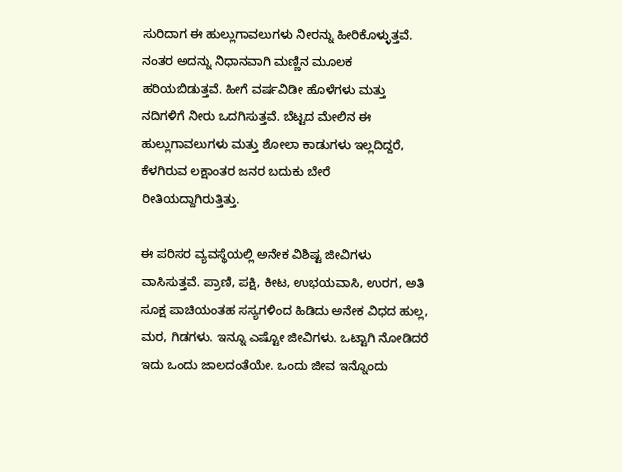ಸುರಿದಾಗ ಈ ಹುಲ್ಲುಗಾವಲುಗಳು ನೀರನ್ನು ಹೀರಿಕೊಳ್ಳುತ್ತವೆ. ನಂತರ ಅದನ್ನು ನಿಧಾನವಾಗಿ ಮಣ್ಣಿನ ಮೂಲಕ ಹರಿಯಬಿಡುತ್ತವೆ. ಹೀಗೆ ವರ್ಷವಿಡೀ ಹೊಳೆಗಳು ಮತ್ತು ನದಿಗಳಿಗೆ ನೀರು ಒದಗಿಸುತ್ತವೆ. ಬೆಟ್ಟದ ಮೇಲಿನ ಈ ಹುಲ್ಲುಗಾವಲುಗಳು ಮತ್ತು ಶೋಲಾ ಕಾಡುಗಳು ಇಲ್ಲದಿದ್ದರೆ, ಕೆಳಗಿರುವ ಲಕ್ಷಾಂತರ ಜನರ ಬದುಕು ಬೇರೆ ರೀತಿಯದ್ದಾಗಿರುತ್ತಿತ್ತು.

ಈ ಪರಿಸರ ವ್ಯವಸ್ಥೆಯಲ್ಲಿ ಅನೇಕ ವಿಶಿಷ್ಟ ಜೀವಿಗಳು ವಾಸಿಸುತ್ತವೆ. ಪ್ರಾಣಿ, ಪಕ್ಷಿ, ಕೀಟ, ಉಭಯವಾಸಿ, ಉರಗ, ಅತಿ ಸೂಕ್ಷ ಪಾಚಿಯಂತಹ ಸಸ್ಯಗಳಿಂದ ಹಿಡಿದು ಅನೇಕ ವಿಧದ ಹುಲ್ಲ, ಮರ, ಗಿಡಗಳು. ಇನ್ನೂ ಎಷ್ಟೋ ಜೀವಿಗಳು. ಒಟ್ಟಾಗಿ ನೋಡಿದರೆ ಇದು ಒಂದು ಜಾಲದಂತೆಯೇ. ಒಂದು ಜೀವ ಇನ್ನೊಂದು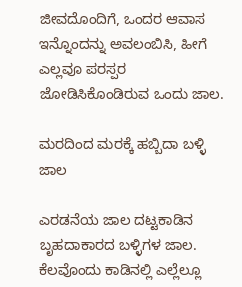ಜೀವದೊಂದಿಗೆ, ಒಂದರ ಆವಾಸ ಇನ್ನೊಂದನ್ನು ಅವಲಂಬಿಸಿ, ಹೀಗೆ ಎಲ್ಲವೂ ಪರಸ್ಪರ ಜೋಡಿಸಿಕೊಂಡಿರುವ ಒಂದು ಜಾಲ.

ಮರದಿಂದ ಮರಕ್ಕೆ ಹಬ್ಬಿದಾ ಬಳ್ಳಿ ಜಾಲ

ಎರಡನೆಯ ಜಾಲ ದಟ್ಟಕಾಡಿನ ಬೃಹದಾಕಾರದ ಬಳ್ಳಿಗಳ ಜಾಲ. ಕೆಲವೊಂದು ಕಾಡಿನಲ್ಲಿ ಎಲ್ಲೆಲ್ಲೂ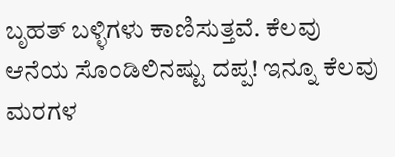ಬೃಹತ್ ಬಳ್ಳಿಗಳು ಕಾಣಿಸುತ್ತವೆ. ಕೆಲವು ಆನೆಯ ಸೊಂಡಿಲಿನಷ್ಟು ದಪ್ಪ! ಇನ್ನೂ ಕೆಲವು ಮರಗಳ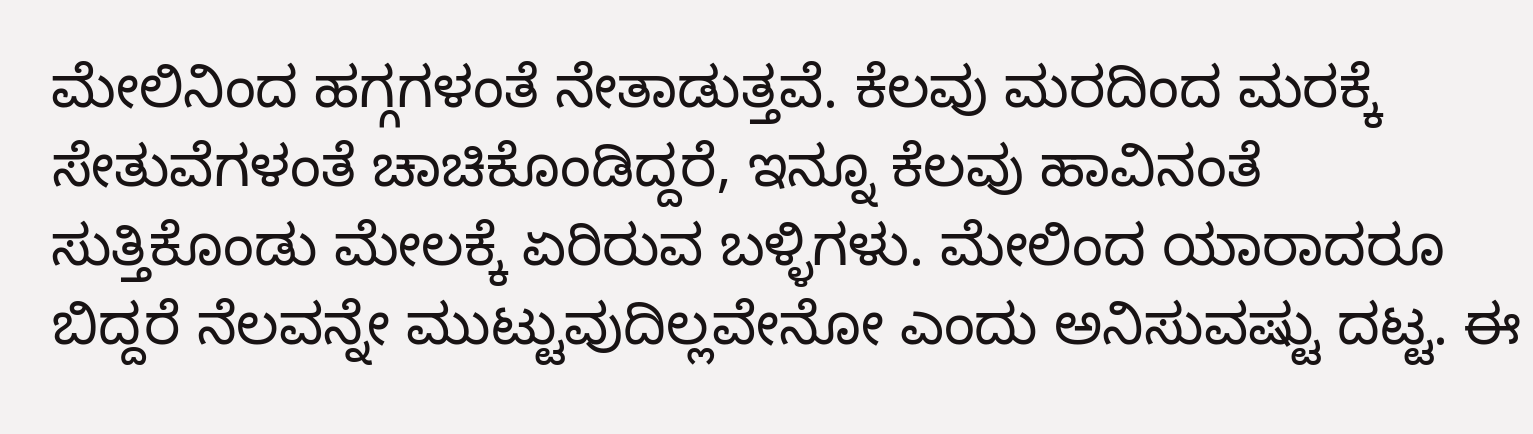ಮೇಲಿನಿಂದ ಹಗ್ಗಗಳಂತೆ ನೇತಾಡುತ್ತವೆ. ಕೆಲವು ಮರದಿಂದ ಮರಕ್ಕೆ ಸೇತುವೆಗಳಂತೆ ಚಾಚಿಕೊಂಡಿದ್ದರೆ, ಇನ್ನೂ ಕೆಲವು ಹಾವಿನಂತೆ ಸುತ್ತಿಕೊಂಡು ಮೇಲಕ್ಕೆ ಏರಿರುವ ಬಳ್ಳಿಗಳು. ಮೇಲಿಂದ ಯಾರಾದರೂ ಬಿದ್ದರೆ ನೆಲವನ್ನೇ ಮುಟ್ಟುವುದಿಲ್ಲವೇನೋ ಎಂದು ಅನಿಸುವಷ್ಟು ದಟ್ಟ. ಈ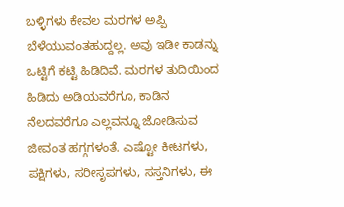ಬಳ್ಳಿಗಳು ಕೇವಲ ಮರಗಳ ಅಪ್ಪಿ ಬೆಳೆಯುವಂತಹುದ್ದಲ್ಲ. ಅವು ಇಡೀ ಕಾಡನ್ನು ಒಟ್ಟಿಗೆ ಕಟ್ಟಿ ಹಿಡಿದಿವೆ. ಮರಗಳ ತುದಿಯಿಂದ ಹಿಡಿದು ಅಡಿಯವರೆಗೂ, ಕಾಡಿನ ನೆಲದವರೆಗೂ ಎಲ್ಲವನ್ನೂ ಜೋಡಿಸುವ ಜೀವಂತ ಹಗ್ಗಗಳಂತೆ. ಎಷ್ಟೋ ಕೀಟಗಳು, ಪಕ್ಷಿಗಳು, ಸರೀಸೃಪಗಳು, ಸಸ್ತನಿಗಳು, ಈ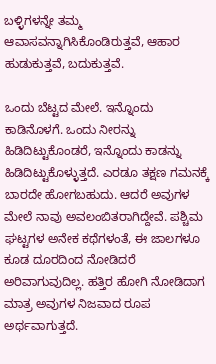ಬಳ್ಳಿಗಳನ್ನೇ ತಮ್ಮ ಆವಾಸವನ್ನಾಗಿಸಿಕೊಂಡಿರುತ್ತವೆ, ಆಹಾರ ಹುಡುಕುತ್ತವೆ, ಬದುಕುತ್ತವೆ.

ಒಂದು ಬೆಟ್ಟದ ಮೇಲೆ. ಇನ್ನೊಂದು ಕಾಡಿನೊಳಗೆ. ಒಂದು ನೀರನ್ನು ಹಿಡಿದಿಟ್ಟುಕೊಂಡರೆ, ಇನ್ನೊಂದು ಕಾಡನ್ನು ಹಿಡಿದಿಟ್ಟುಕೊಳ್ಳುತ್ತದೆ. ಎರಡೂ ತಕ್ಷಣ ಗಮನಕ್ಕೆ ಬಾರದೇ ಹೋಗಬಹುದು. ಆದರೆ ಅವುಗಳ ಮೇಲೆ ನಾವು ಅವಲಂಬಿತರಾಗಿದ್ದೇವೆ. ಪಶ್ಚಿಮ ಘಟ್ಟಗಳ ಅನೇಕ ಕಥೆಗಳಂತೆ, ಈ ಜಾಲಗಳೂ ಕೂಡ ದೂರದಿಂದ ನೋಡಿದರೆ ಅರಿವಾಗುವುದಿಲ್ಲ. ಹತ್ತಿರ ಹೋಗಿ ನೋಡಿದಾಗ ಮಾತ್ರ ಅವುಗಳ ನಿಜವಾದ ರೂಪ ಅರ್ಥವಾಗುತ್ತದೆ.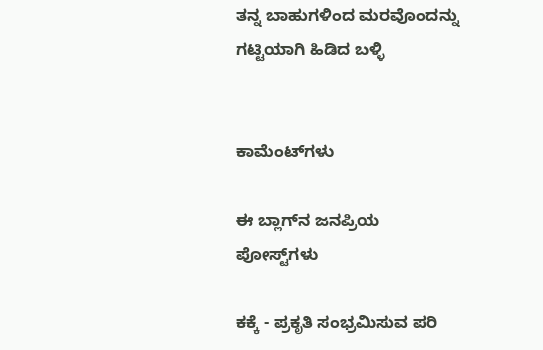ತನ್ನ ಬಾಹುಗಳಿಂದ ಮರವೊಂದನ್ನು ಗಟ್ಟಿಯಾಗಿ ಹಿಡಿದ ಬಳ್ಳಿ


ಕಾಮೆಂಟ್‌ಗಳು

ಈ ಬ್ಲಾಗ್‌ನ ಜನಪ್ರಿಯ ಪೋಸ್ಟ್‌ಗಳು

ಕಕ್ಕೆ - ಪ್ರಕೃತಿ ಸಂಭ್ರಮಿಸುವ ಪರಿ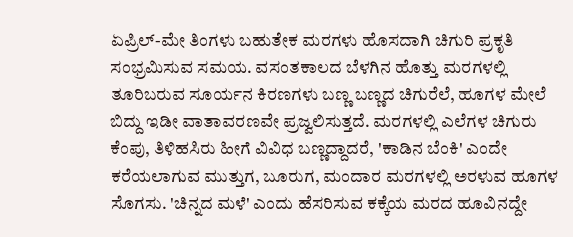ಏಪ್ರಿಲ್-ಮೇ ತಿಂಗಳು ಬಹುತೇಕ ಮರಗಳು ಹೊಸದಾಗಿ‌ ಚಿಗುರಿ ಪ್ರಕೃತಿ ಸಂಭ್ರಮಿಸುವ ಸಮಯ. ವಸಂತಕಾಲದ ಬೆಳಗಿನ ಹೊತ್ತು ಮರಗಳಲ್ಲಿ ತೂರಿಬರುವ ಸೂರ್ಯನ ಕಿರಣಗಳು ಬಣ್ಣ ಬಣ್ಣದ ಚಿಗುರೆಲೆ, ಹೂಗಳ ಮೇಲೆ ಬಿದ್ದು ಇಡೀ ವಾತಾವರಣವೇ ಪ್ರಜ್ವಲಿಸುತ್ತದೆ. ಮರಗಳಲ್ಲಿ ಎಲೆಗಳ ಚಿಗುರು ಕೆಂಪು, ತಿಳಿಹಸಿರು ಹೀಗೆ‌ ವಿವಿಧ ಬಣ್ಣದ್ದಾದರೆ, 'ಕಾಡಿನ ಬೆಂಕಿ' ಎಂದೇ ಕರೆಯಲಾಗುವ ಮುತ್ತುಗ, ಬೂರುಗ, ಮಂದಾರ ಮರಗಳಲ್ಲಿ ಅರಳುವ ಹೂಗಳ ಸೊಗಸು. 'ಚಿನ್ನದ ಮಳೆ' ಎಂದು ಹೆಸರಿಸುವ ಕಕ್ಕೆಯ ಮರದ ಹೂವಿನದ್ದೇ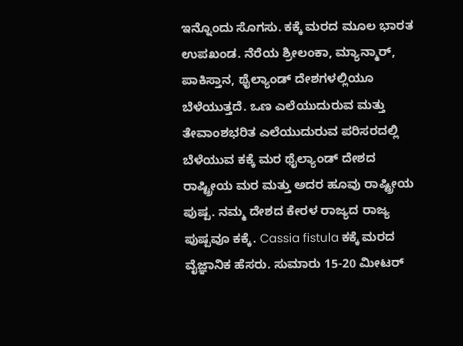ಇನ್ನೊಂದು‌ ಸೊಗಸು. ಕಕ್ಕೆ ಮರದ ಮೂಲ ಭಾರತ ಉಪಖಂಡ. ನೆರೆಯ ಶ್ರೀಲಂಕಾ, ಮ್ಯಾನ್ಮಾರ್, ಪಾಕಿಸ್ತಾನ, ಥೈಲ್ಯಾಂಡ್ ದೇಶಗಳಲ್ಲಿಯೂ ಬೆಳೆಯುತ್ತದೆ. ಒಣ ಎಲೆಯುದುರುವ ಮತ್ತು ತೇವಾಂಶಭರಿತ ಎಲೆಯುದುರುವ ಪರಿಸರದಲ್ಲಿ‌ ಬೆಳೆಯುವ ಕಕ್ಕೆ ಮರ ಥೈಲ್ಯಾಂಡ್ ದೇಶದ ರಾಷ್ಟ್ರೀಯ ಮರ ಮತ್ತು ಅದರ ಹೂವು ರಾಷ್ಟ್ರೀಯ ಪುಷ್ಪ. ನಮ್ಮ ದೇಶದ ಕೇರಳ ರಾಜ್ಯದ ರಾಜ್ಯ ಪುಷ್ಪವೂ ಕಕ್ಕೆ. Cassia fistula ಕಕ್ಕೆ ಮರದ ವೈಜ್ಞಾನಿಕ ಹೆಸರು. ಸುಮಾರು 15-20 ಮೀಟರ್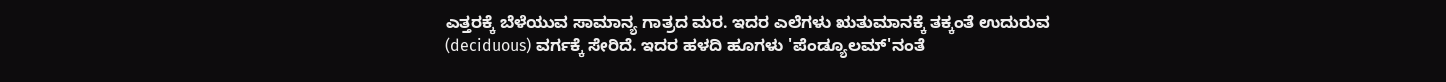ಎತ್ತರಕ್ಕೆ ಬೆಳೆಯುವ ಸಾಮಾನ್ಯ ಗಾತ್ರದ ಮರ. ಇದರ ಎಲೆಗಳು ಋತುಮಾನಕ್ಕೆ‌ ತಕ್ಕಂತೆ ಉದುರುವ (deciduous) ವರ್ಗಕ್ಕೆ ಸೇರಿದೆ. ಇದರ ಹಳದಿ ಹೂಗಳು 'ಪೆಂಡ್ಯೂಲಮ್'ನಂತೆ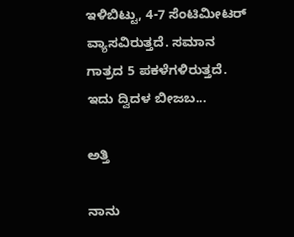ಇಳಿಬಿಟ್ಟು, 4-7 ಸೆಂಟಿಮೀಟರ್ ವ್ಯಾಸವಿರುತ್ತದೆ. ಸಮಾನ ಗಾತ್ರದ 5 ಪಕಳೆಗಳಿರುತ್ತದೆ. ಇದು ದ್ವಿದಳ ಬೀಜಬ...

ಅತ್ತಿ

ನಾನು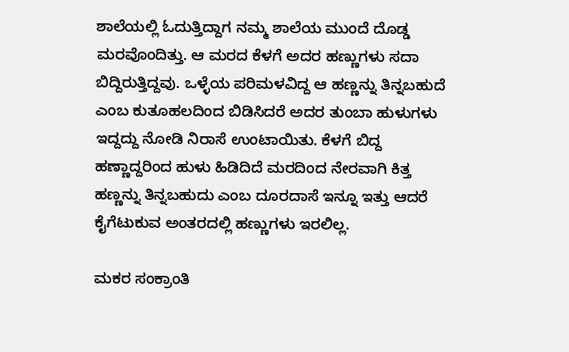ಶಾಲೆಯಲ್ಲಿ ಓದುತ್ತಿದ್ದಾಗ ನಮ್ಮ ಶಾಲೆಯ ಮುಂದೆ ದೊಡ್ಡ ಮರವೊಂದಿತ್ತು. ಆ ಮರದ ಕೆಳಗೆ ಅದರ ಹಣ್ಣುಗಳು ಸದಾ ಬಿದ್ದಿರುತ್ತಿದ್ದವು. ಒಳ್ಳೆಯ ಪರಿಮಳವಿದ್ದ ಆ ಹಣ್ಣನ್ನು ತಿನ್ನಬಹುದೆ ಎಂಬ ಕುತೂಹಲದಿಂದ ಬಿಡಿಸಿದರೆ ಅದರ ತುಂಬಾ ಹುಳುಗಳು ಇದ್ದದ್ದು ನೋಡಿ ನಿರಾಸೆ ಉಂಟಾಯಿತು. ಕೆಳಗೆ ಬಿದ್ದ ಹಣ್ಣಾದ್ದರಿಂದ ಹುಳು ಹಿಡಿದಿದೆ ಮರದಿಂದ ನೇರವಾಗಿ ಕಿತ್ತ ಹಣ್ಣನ್ನು ತಿನ್ನಬಹುದು ಎಂಬ ದೂರದಾಸೆ ಇನ್ನೂ ಇತ್ತು ಆದರೆ ಕೈಗೆಟುಕುವ ಅಂತರದಲ್ಲಿ ಹಣ್ಣುಗಳು ಇರಲಿಲ್ಲ.

ಮಕರ ಸಂಕ್ರಾಂತಿ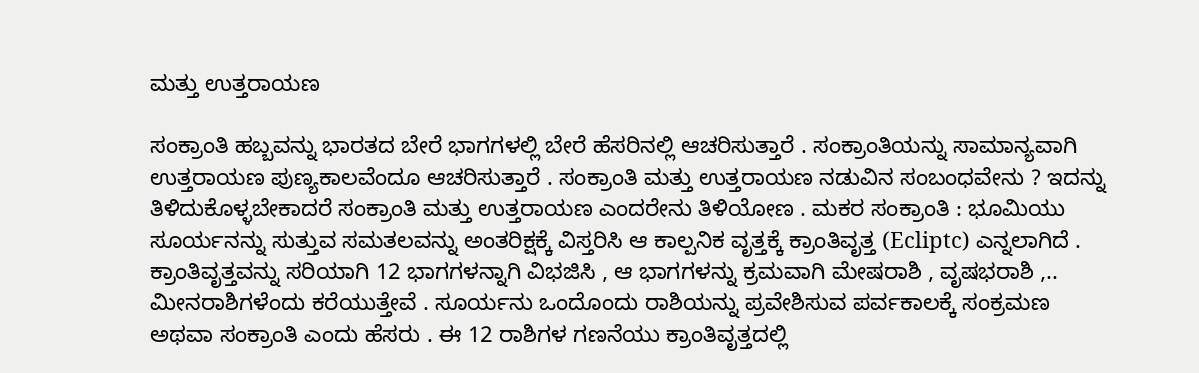ಮತ್ತು ಉತ್ತರಾಯಣ

ಸಂಕ್ರಾಂತಿ ಹಬ್ಬವನ್ನು ಭಾರತದ ಬೇರೆ ಭಾಗಗಳಲ್ಲಿ ಬೇರೆ ಹೆಸರಿನಲ್ಲಿ ಆಚರಿಸುತ್ತಾರೆ . ಸಂಕ್ರಾಂತಿಯನ್ನು ಸಾಮಾನ್ಯವಾಗಿ ಉತ್ತರಾಯಣ ಪುಣ್ಯಕಾಲವೆಂದೂ ಆಚರಿಸುತ್ತಾರೆ . ಸಂಕ್ರಾಂತಿ ಮತ್ತು ಉತ್ತರಾಯಣ ನಡುವಿನ ಸಂಬಂಧವೇನು ? ಇದನ್ನು ತಿಳಿದುಕೊಳ್ಳಬೇಕಾದರೆ ಸಂಕ್ರಾಂತಿ ಮತ್ತು ಉತ್ತರಾಯಣ ಎಂದರೇನು ತಿಳಿಯೋಣ . ಮಕರ ಸಂಕ್ರಾಂತಿ : ಭೂಮಿಯು ಸೂರ್ಯನನ್ನು ಸುತ್ತುವ ಸಮತಲವನ್ನು ಅಂತರಿಕ್ಷಕ್ಕೆ ವಿಸ್ತರಿಸಿ ಆ ಕಾಲ್ಪನಿಕ ವೃತ್ತಕ್ಕೆ ಕ್ರಾಂತಿವೃತ್ತ (Ecliptc) ಎನ್ನಲಾಗಿದೆ . ಕ್ರಾಂತಿವೃತ್ತವನ್ನು ಸರಿಯಾಗಿ 12 ಭಾಗಗಳನ್ನಾಗಿ ವಿಭಜಿಸಿ , ಆ ಭಾಗಗಳನ್ನು ಕ್ರಮವಾಗಿ ಮೇಷರಾಶಿ , ವೃಷಭರಾಶಿ ,.. ಮೀನರಾಶಿಗಳೆಂದು ಕರೆಯುತ್ತೇವೆ . ಸೂರ್ಯನು ಒಂದೊಂದು ರಾಶಿಯನ್ನು ಪ್ರವೇಶಿಸುವ ಪರ್ವಕಾಲಕ್ಕೆ ಸಂಕ್ರಮಣ ಅಥವಾ ಸಂಕ್ರಾಂತಿ ಎಂದು ಹೆಸರು . ಈ 12 ರಾಶಿಗಳ ಗಣನೆಯು ಕ್ರಾಂತಿವೃತ್ತದಲ್ಲಿ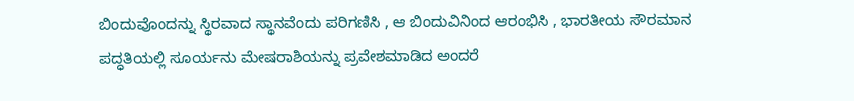ಬಿಂದುವೊಂದನ್ನು ಸ್ಥಿರವಾದ ಸ್ಥಾನವೆಂದು ಪರಿಗಣಿಸಿ , ಆ ಬಿಂದುವಿನಿಂದ ಆರಂಭಿಸಿ , ಭಾರತೀಯ ಸೌರಮಾನ ಪದ್ಧತಿಯಲ್ಲಿ ಸೂರ್ಯನು ಮೇಷರಾಶಿಯನ್ನು ಪ್ರವೇಶಮಾಡಿದ ಅಂದರೆ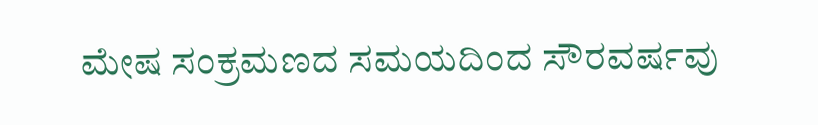ಮೇಷ ಸಂಕ್ರಮಣದ ಸಮಯದಿಂದ ಸೌರವರ್ಷವು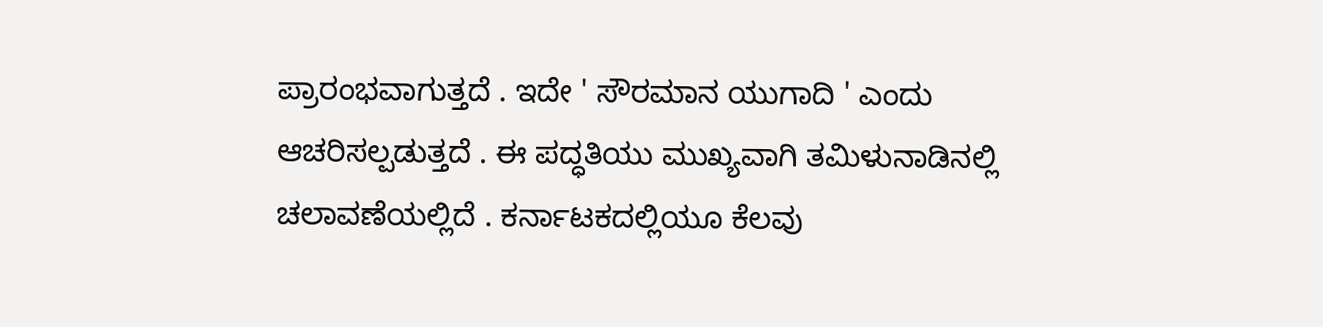ಪ್ರಾರಂಭವಾಗುತ್ತದೆ . ಇದೇ ' ಸೌರಮಾನ ಯುಗಾದಿ ' ಎಂದು ಆಚರಿಸಲ್ಪಡುತ್ತದೆ . ಈ ಪದ್ಧತಿಯು ಮುಖ್ಯವಾಗಿ ತಮಿಳುನಾಡಿನಲ್ಲಿ ಚಲಾವಣೆಯಲ್ಲಿದೆ . ಕರ್ನಾಟಕದಲ್ಲಿಯೂ ಕೆಲವು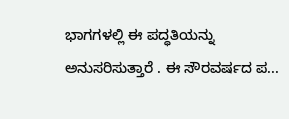ಭಾಗಗಳಲ್ಲಿ ಈ ಪದ್ಧತಿಯನ್ನು ಅನುಸರಿಸುತ್ತಾರೆ . ಈ ಸೌರವರ್ಷದ ಪ...